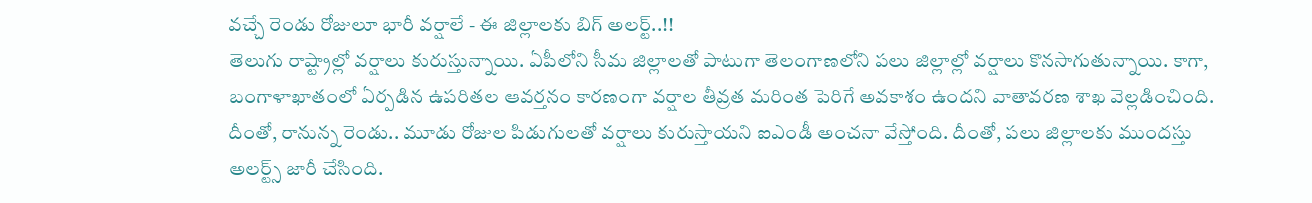వచ్చే రెండు రోజులూ భారీ వర్షాలే - ఈ జిల్లాలకు బిగ్ అలర్ట్..!!
తెలుగు రాష్ట్రాల్లో వర్షాలు కురుస్తున్నాయి. ఏపీలోని సీమ జిల్లాలతో పాటుగా తెలంగాణలోని పలు జిల్లాల్లో వర్షాలు కొనసాగుతున్నాయి. కాగా, బంగాళాఖాతంలో ఏర్పడిన ఉపరితల ఆవర్తనం కారణంగా వర్షాల తీవ్రత మరింత పెరిగే అవకాశం ఉందని వాతావరణ శాఖ వెల్లడించింది. దీంతో, రానున్న రెండు.. మూడు రోజుల పిడుగులతో వర్షాలు కురుస్తాయని ఐఎండీ అంచనా వేస్తోంది. దీంతో, పలు జిల్లాలకు ముందస్తు అలర్ట్స్ జారీ చేసింది.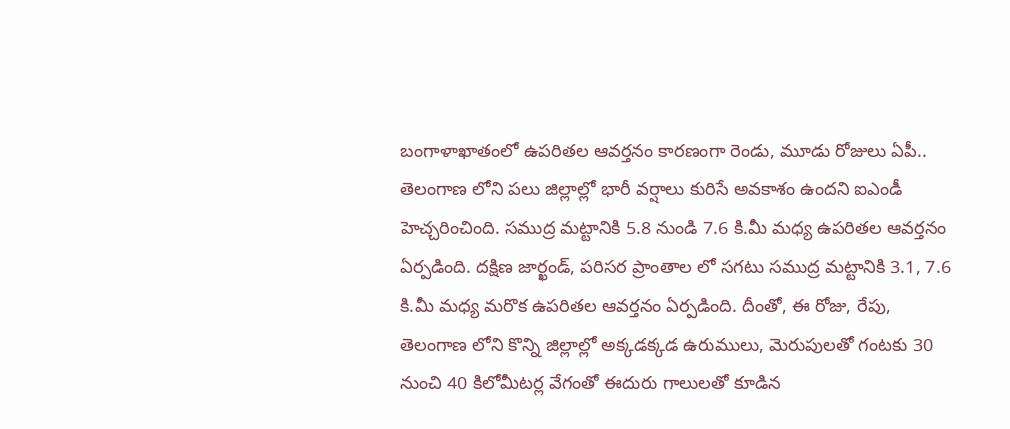బంగాళాఖాతంలో ఉపరితల ఆవర్తనం కారణంగా రెండు, మూడు రోజులు ఏపీ.. తెలంగాణ లోని పలు జిల్లాల్లో భారీ వర్షాలు కురిసే అవకాశం ఉందని ఐఎండీ హెచ్చరించింది. సముద్ర మట్టానికి 5.8 నుండి 7.6 కి.మీ మధ్య ఉపరితల ఆవర్తనం ఏర్పడింది. దక్షిణ జార్ఖండ్, పరిసర ప్రాంతాల లో సగటు సముద్ర మట్టానికి 3.1, 7.6 కి.మీ మధ్య మరొక ఉపరితల ఆవర్తనం ఏర్పడింది. దీంతో, ఈ రోజు, రేపు, తెలంగాణ లోని కొన్ని జిల్లాల్లో అక్కడక్కడ ఉరుములు, మెరుపులతో గంటకు 30 నుంచి 40 కిలోమీటర్ల వేగంతో ఈదురు గాలులతో కూడిన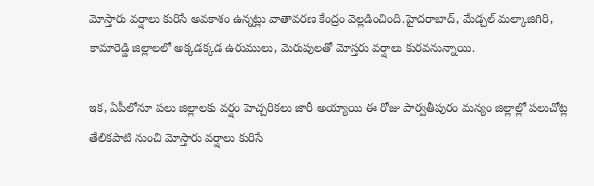మోస్తారు వర్షాలు కురిసే అవకాశం ఉన్నట్లు వాతావరణ కేంద్రం వెల్లడించింది.హైదరాబాద్, మేడ్చల్ మల్కాజిగిరి, కామారెడ్డి జిల్లాలలో అక్కడక్కడ ఉరుములు, మెరుపులతో మోస్తరు వర్షాలు కురవనున్నాయి.

ఇక, ఏపీలోనూ పలు జిల్లాలకు వర్షం హెచ్చరికలు జారీ అయ్యాయి ఈ రోజు పార్వతీపురం మన్యం జిల్లాల్లో పలుచోట్ల తేలికపాటి నుంచి మోస్తారు వర్షాలు కురిసే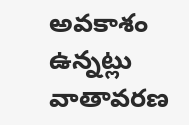అవకాశం ఉన్నట్లు వాతావరణ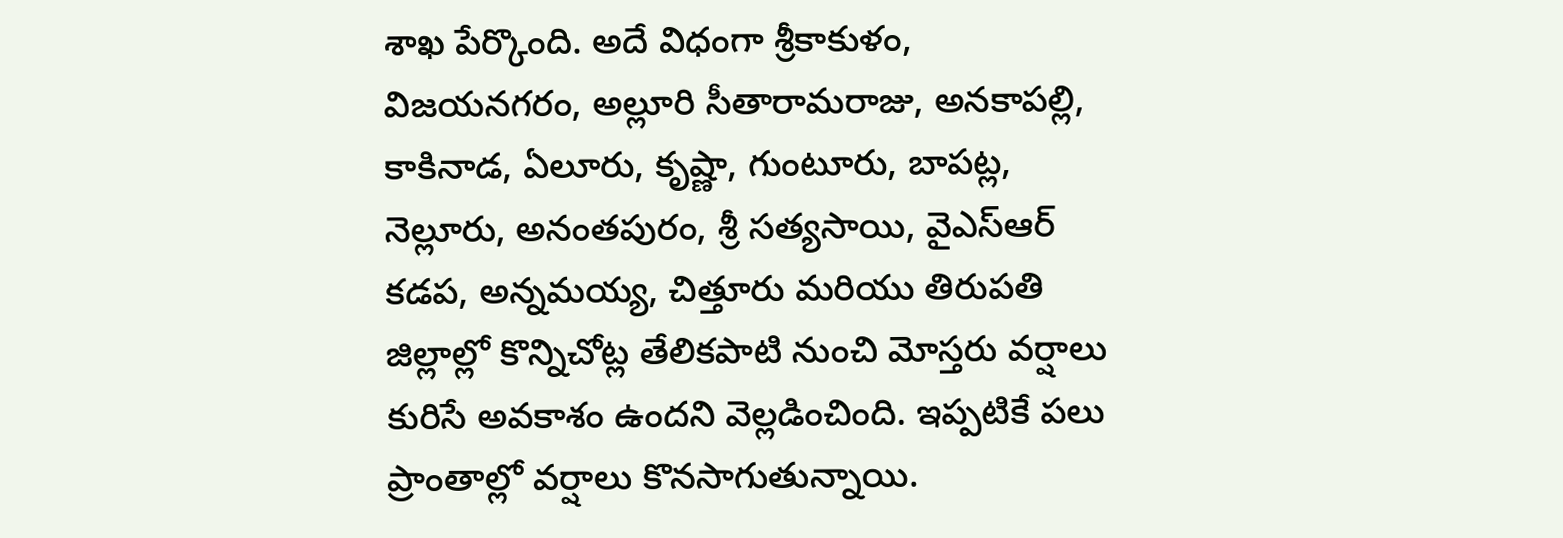శాఖ పేర్కొంది. అదే విధంగా శ్రీకాకుళం, విజయనగరం, అల్లూరి సీతారామరాజు, అనకాపల్లి, కాకినాడ, ఏలూరు, కృష్ణా, గుంటూరు, బాపట్ల, నెల్లూరు, అనంతపురం, శ్రీ సత్యసాయి, వైఎస్ఆర్ కడప, అన్నమయ్య, చిత్తూరు మరియు తిరుపతి జిల్లాల్లో కొన్నిచోట్ల తేలికపాటి నుంచి మోస్తరు వర్షాలు కురిసే అవకాశం ఉందని వెల్లడించింది. ఇప్పటికే పలు ప్రాంతాల్లో వర్షాలు కొనసాగుతున్నాయి.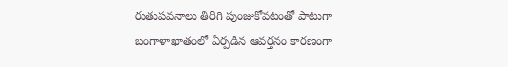రుతుపవనాలు తిరిగి పుంజుకోవటంతో పాటుగా బంగాళాఖాతంలో ఏర్పడిన ఆవర్తనం కారణంగా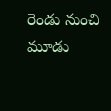రెండు నుంచి మూడు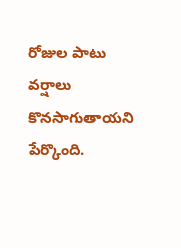రోజుల పాటు వర్షాలు కొనసాగుతాయని పేర్కొంది.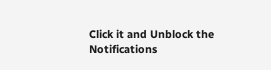Click it and Unblock the Notifications